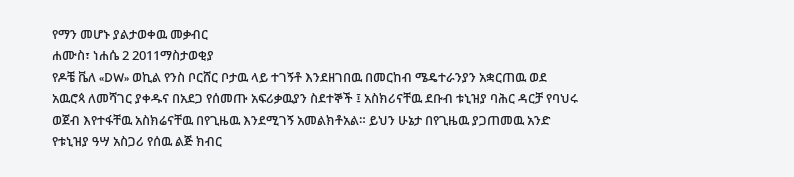የማን መሆኑ ያልታወቀዉ መቃብር
ሐሙስ፣ ነሐሴ 2 2011ማስታወቂያ
የዶቼ ቬለ «DW» ወኪል የንስ ቦርሸር ቦታዉ ላይ ተገኝቶ እንደዘገበዉ በመርከብ ሜዴተራንያን አቋርጠዉ ወደ አዉሮጳ ለመሻገር ያቀዱና በአደጋ የሰመጡ አፍሪቃዉያን ስደተኞች ፤ አስክሪናቸዉ ደቡብ ቱኒዝያ ባሕር ዳርቻ የባህሩ ወጀብ እየተፋቸዉ አስክሬናቸዉ በየጊዜዉ እንደሚገኝ አመልክቶአል። ይህን ሁኔታ በየጊዜዉ ያጋጠመዉ አንድ የቱኒዝያ ዓሣ አስጋሪ የሰዉ ልጅ ክብር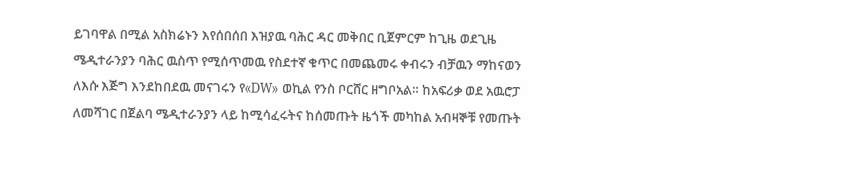ይገባዋል በሚል አስክሬኑን እየሰበሰበ እዝያዉ ባሕር ዳር መቅበር ቢጀምርም ከጊዜ ወደጊዜ ሜዲተራንያን ባሕር ዉስጥ የሚሰጥመዉ የስደተኛ ቁጥር በመጨመሩ ቀብሩን ብቻዉን ማከናወን ለእሱ እጅግ እንደከበደዉ መናገሩን የ«DW» ወኪል የንስ ቦርሸር ዘግቦአል። ከአፍሪቃ ወደ አዉሮፓ ለመሻገር በጀልባ ሜዲተራንያን ላይ ከሚሳፈሩትና ከሰመጡት ዜጎች መካከል አብዛኞቹ የመጡት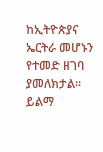ከኢትዮጵያና ኤርትራ መሆኑን የተመድ ዘገባ ያመለክታል።
ይልማ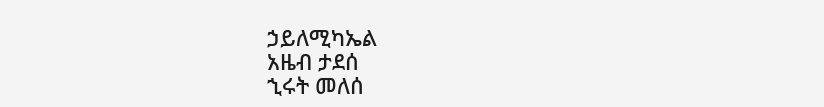ኃይለሚካኤል
አዜብ ታደሰ
ኂሩት መለሰ